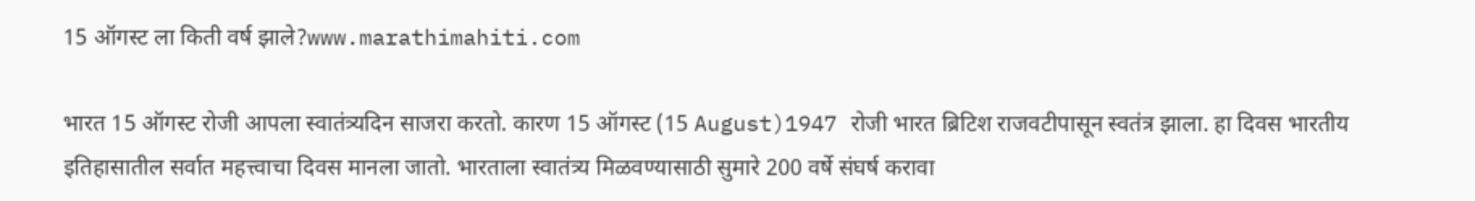15 ऑगस्ट ला किती वर्ष झाले?www.marathimahiti.com

भारत 15 ऑगस्ट रोजी आपला स्वातंत्र्यदिन साजरा करतो. कारण 15 ऑगस्ट (15 August)1947 रोजी भारत ब्रिटिश राजवटीपासून स्वतंत्र झाला. हा दिवस भारतीय इतिहासातील सर्वात महत्त्वाचा दिवस मानला जातो. भारताला स्वातंत्र्य मिळवण्यासाठी सुमारे 200 वर्षे संघर्ष करावा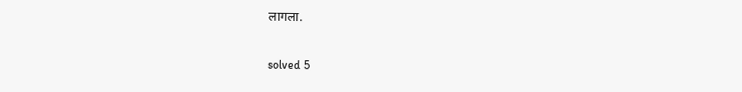लागला.

solved 5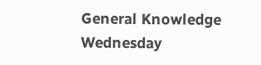General Knowledge Wednesday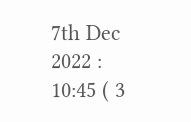7th Dec 2022 : 10:45 ( 3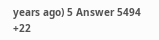years ago) 5 Answer 5494 +22